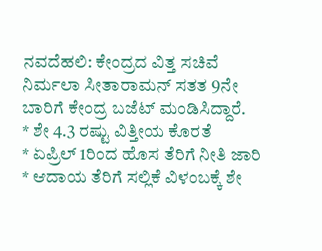ನವದೆಹಲಿ: ಕೇಂದ್ರದ ವಿತ್ತ ಸಚಿವೆ ನಿರ್ಮಲಾ ಸೀತಾರಾಮನ್ ಸತತ 9ನೇ ಬಾರಿಗೆ ಕೇಂದ್ರ ಬಜೆಟ್ ಮಂಡಿಸಿದ್ದಾರೆ.
* ಶೇ 4.3 ರಷ್ಟು ವಿತ್ತೀಯ ಕೊರತೆ
* ಏಪ್ರಿಲ್ 1ರಿಂದ ಹೊಸ ತೆರಿಗೆ ನೀತಿ ಜಾರಿ
* ಆದಾಯ ತೆರಿಗೆ ಸಲ್ಲಿಕೆ ವಿಳಂಬಕ್ಕೆ ಶೇ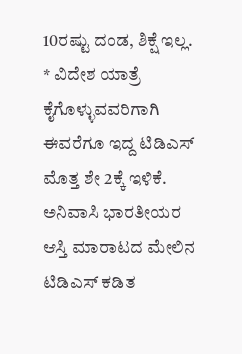10ರಷ್ಟು ದಂಡ, ಶಿಕ್ಷೆ ಇಲ್ಲ.
* ವಿದೇಶ ಯಾತ್ರೆ ಕೈಗೊಳ್ಳುವವರಿಗಾಗಿ ಈವರೆಗೂ ಇದ್ದ ಟಿಡಿಎಸ್ ಮೊತ್ತ ಶೇ 2ಕ್ಕೆ ಇಳಿಕೆ. ಅನಿವಾಸಿ ಭಾರತೀಯರ ಆಸ್ತಿ ಮಾರಾಟದ ಮೇಲಿನ ಟಿಡಿಎಸ್ ಕಡಿತ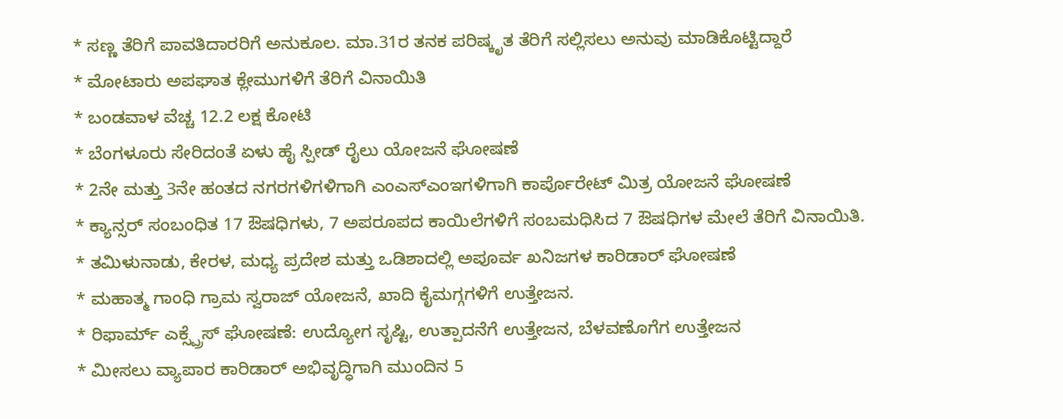* ಸಣ್ಣ ತೆರಿಗೆ ಪಾವತಿದಾರರಿಗೆ ಅನುಕೂಲ. ಮಾ.31ರ ತನಕ ಪರಿಷ್ಕೃತ ತೆರಿಗೆ ಸಲ್ಲಿಸಲು ಅನುವು ಮಾಡಿಕೊಟ್ಟಿದ್ದಾರೆ
* ಮೋಟಾರು ಅಪಘಾತ ಕ್ಲೇಮುಗಳಿಗೆ ತೆರಿಗೆ ವಿನಾಯಿತಿ
* ಬಂಡವಾಳ ವೆಚ್ಚ 12.2 ಲಕ್ಷ ಕೋಟಿ
* ಬೆಂಗಳೂರು ಸೇರಿದಂತೆ ಏಳು ಹೈ ಸ್ಪೀಡ್ ರೈಲು ಯೋಜನೆ ಘೋಷಣೆ
* 2ನೇ ಮತ್ತು 3ನೇ ಹಂತದ ನಗರಗಳಿಗಳಿಗಾಗಿ ಎಂಎಸ್ಎಂಇಗಳಿಗಾಗಿ ಕಾರ್ಪೊರೇಟ್ ಮಿತ್ರ ಯೋಜನೆ ಘೋಷಣೆ
* ಕ್ಯಾನ್ಸರ್ ಸಂಬಂಧಿತ 17 ಔಷಧಿಗಳು, 7 ಅಪರೂಪದ ಕಾಯಿಲೆಗಳಿಗೆ ಸಂಬಮಧಿಸಿದ 7 ಔಷಧಿಗಳ ಮೇಲೆ ತೆರಿಗೆ ವಿನಾಯಿತಿ.
* ತಮಿಳುನಾಡು, ಕೇರಳ, ಮಧ್ಯ ಪ್ರದೇಶ ಮತ್ತು ಒಡಿಶಾದಲ್ಲಿ ಅಪೂರ್ವ ಖನಿಜಗಳ ಕಾರಿಡಾರ್ ಘೋಷಣೆ
* ಮಹಾತ್ಮ ಗಾಂಧಿ ಗ್ರಾಮ ಸ್ವರಾಜ್ ಯೋಜನೆ, ಖಾದಿ ಕೈಮಗ್ಗಗಳಿಗೆ ಉತ್ತೇಜನ.
* ರಿಫಾರ್ಮ್ ಎಕ್ಸ್ಪ್ರೆಸ್ ಘೋಷಣೆ: ಉದ್ಯೋಗ ಸೃಷ್ಟಿ, ಉತ್ಪಾದನೆಗೆ ಉತ್ತೇಜನ, ಬೆಳವಣೊಗೆಗ ಉತ್ತೇಜನ
* ಮೀಸಲು ವ್ಯಾಪಾರ ಕಾರಿಡಾರ್ ಅಭಿವೃದ್ಧಿಗಾಗಿ ಮುಂದಿನ 5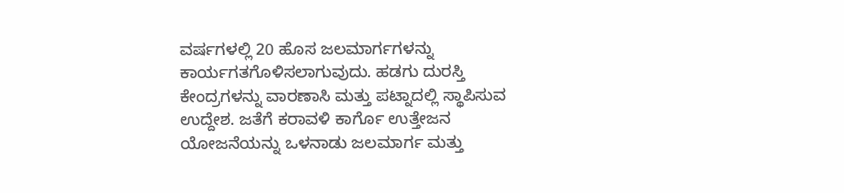ವರ್ಷಗಳಲ್ಲಿ 20 ಹೊಸ ಜಲಮಾರ್ಗಗಳನ್ನು ಕಾರ್ಯಗತಗೊಳಿಸಲಾಗುವುದು. ಹಡಗು ದುರಸ್ತಿ ಕೇಂದ್ರಗಳನ್ನು ವಾರಣಾಸಿ ಮತ್ತು ಪಟ್ನಾದಲ್ಲಿ ಸ್ಥಾಪಿಸುವ ಉದ್ದೇಶ. ಜತೆಗೆ ಕರಾವಳಿ ಕಾರ್ಗೊ ಉತ್ತೇಜನ ಯೋಜನೆಯನ್ನು ಒಳನಾಡು ಜಲಮಾರ್ಗ ಮತ್ತು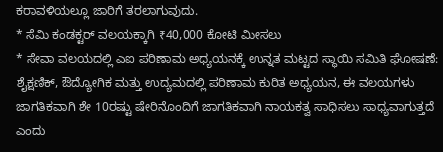ಕರಾವಳಿಯಲ್ಲೂ ಜಾರಿಗೆ ತರಲಾಗುವುದು.
* ಸೆಮಿ ಕಂಡಕ್ಟರ್ ವಲಯಕ್ಕಾಗಿ ₹40,000 ಕೋಟಿ ಮೀಸಲು
* ಸೇವಾ ವಲಯದಲ್ಲಿ ಎಐ ಪರಿಣಾಮ ಅಧ್ಯಯನಕ್ಕೆ ಉನ್ನತ ಮಟ್ಟದ ಸ್ಥಾಯಿ ಸಮಿತಿ ಘೋಷಣೆ: ಶೈಕ್ಷಣಿಕ್, ಔದ್ಯೋಗಿಕ ಮತ್ತು ಉದ್ಯಮದಲ್ಲಿ ಪರಿಣಾಮ ಕುರಿತ ಅಧ್ಯಯನ, ಈ ವಲಯಗಳು ಜಾಗತಿಕವಾಗಿ ಶೇ 10ರಷ್ಟು ಷೇರಿನೊಂದಿಗೆ ಜಾಗತಿಕವಾಗಿ ನಾಯಕತ್ವ ಸಾಧಿಸಲು ಸಾಧ್ಯವಾಗುತ್ತದೆ ಎಂದು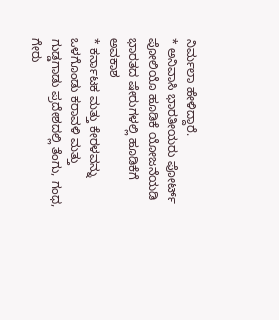ನಿರ್ಮಲಾ ಹೇಳಿದ್ದಾರೆ.
* ಅನಿವಾಸಿ ಭಾರತೀಯರು ಪೋರ್ಟ್ ಪೋಲಿಯೊ ಹೂಡಿಕೆ ಯೋಜನೆಯಡಿ ಭಾರತದ ಷೇರುಗಳಲ್ಲಿ ಹೂಡಿಕೆಗೆ ಅವಕಾಶ
* ಕರ್ನಾಟಕ ಮತ್ತು ಕೇರಳವನ್ನು ಒಳಗೊಂಡು ಕರಾವಳಿ ಮತ್ತು ಗುಡ್ಡಗಾಡು ಪ್ರದೇಶದಲ್ಲಿ ತೆಂಗು, ಗಂಧ, ಗೇರು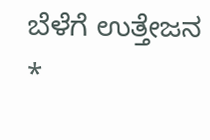ಬೆಳೆಗೆ ಉತ್ತೇಜನ
*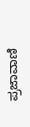ಪ್ರಜಾವಾಣಿ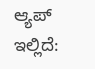ಆ್ಯಪ್ ಇಲ್ಲಿದೆ: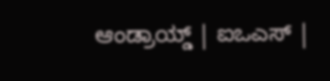ಆಂಡ್ರಾಯ್ಡ್ | ಐಒಎಸ್ |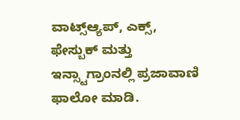ವಾಟ್ಸ್ಆ್ಯಪ್, ಎಕ್ಸ್, ಫೇಸ್ಬುಕ್ ಮತ್ತು ಇನ್ಸ್ಟಾಗ್ರಾಂನಲ್ಲಿ ಪ್ರಜಾವಾಣಿ ಫಾಲೋ ಮಾಡಿ.